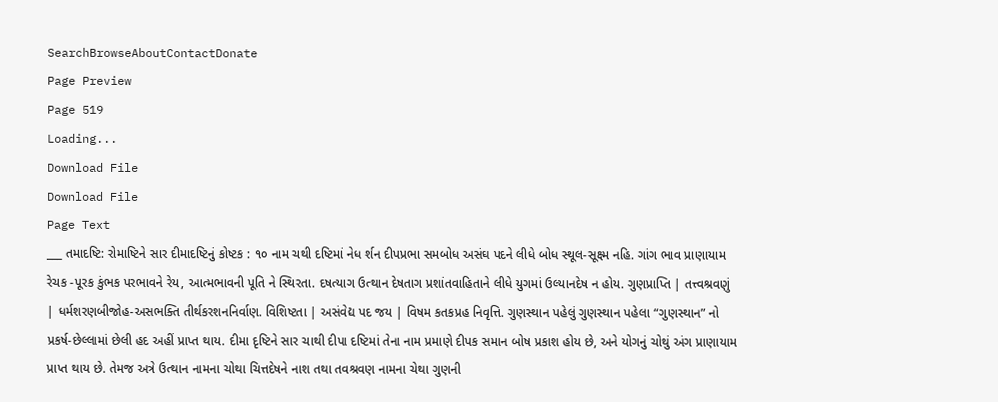SearchBrowseAboutContactDonate
Page Preview
Page 519
Loading...
Download File
Download File
Page Text
___ તમાદષ્ટિ: રોમાષ્ટિને સાર દીમાદષ્ટિનું કોષ્ટક : ૧૦ નામ ચથી દષ્ટિમાં નેધ ર્શન દીપપ્રભા સમબોધ અસંઘ પદને લીધે બોધ સ્થૂલ-સૂક્ષ્મ નહિ. ગાંગ ભાવ પ્રાણાયામ રેચક -પૂરક કુંભક પરભાવને રેય, આત્મભાવની પૂતિ ને સ્થિરતા. દષત્યાગ ઉત્થાન દેષતાગ પ્રશાંતવાહિતાને લીધે યુગમાં ઉલ્યાનદેષ ન હોય. ગુણપ્રાપ્તિ | તત્ત્વશ્રવણું | ધર્મશરણબીજોહ-અસભક્તિ તીર્થકરશનનિર્વાણ. વિશિષ્ટતા | અસંવેદ્ય પદ જય | વિષમ કતકપ્રહ નિવૃત્તિ. ગુણસ્થાન પહેલું ગુણસ્થાન પહેલા “ગુણસ્થાન” નો પ્રકર્ષ-છેલ્લામાં છેલી હદ અહીં પ્રાપ્ત થાય. દીમા દૃષ્ટિને સાર ચાથી દીપા દષ્ટિમાં તેના નામ પ્રમાણે દીપક સમાન બોષ પ્રકાશ હોય છે, અને યોગનું ચોથું અંગ પ્રાણાયામ પ્રાપ્ત થાય છે. તેમજ અત્રે ઉત્થાન નામના ચોથા ચિત્તદેષને નાશ તથા તવશ્રવણ નામના ચેથા ગુણની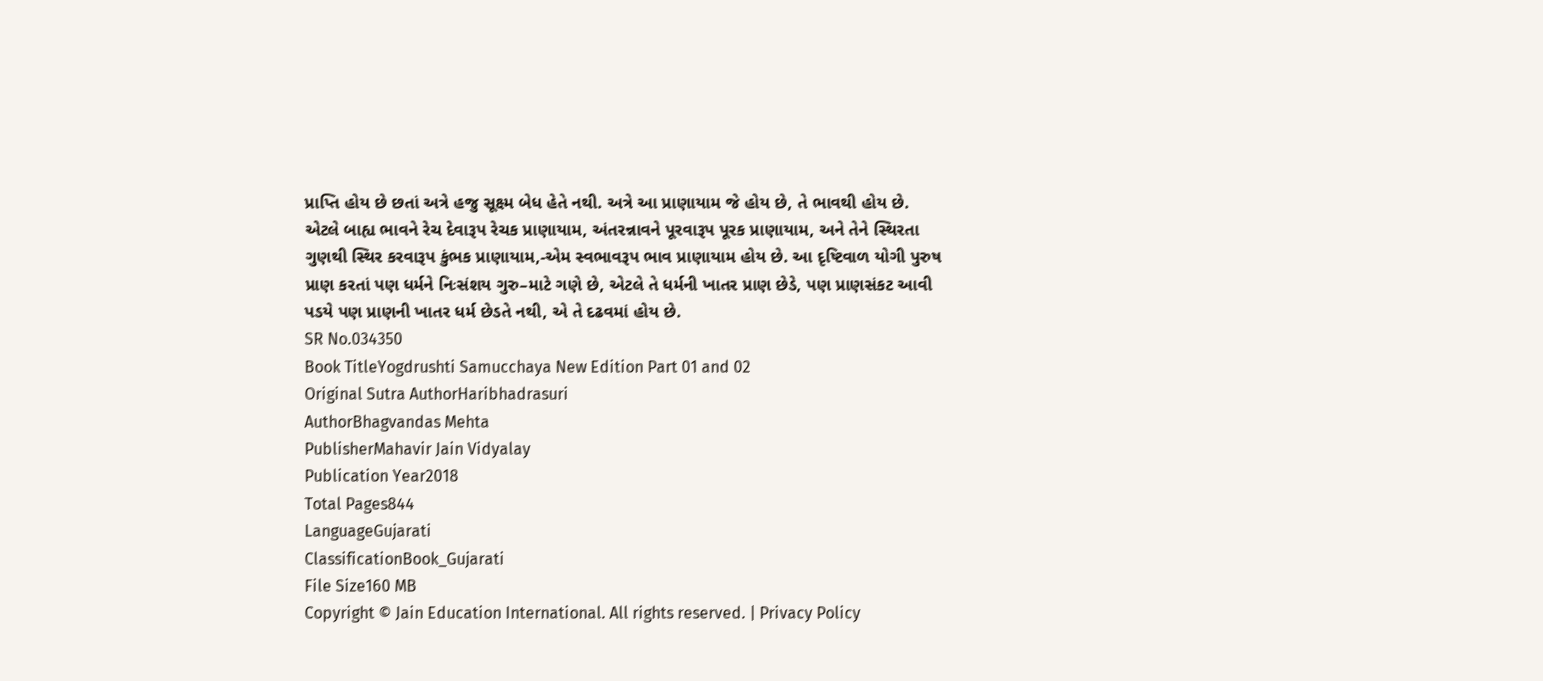પ્રાપ્તિ હોય છે છતાં અત્રે હજુ સૂક્ષ્મ બેધ હેતે નથી. અત્રે આ પ્રાણાયામ જે હોય છે, તે ભાવથી હોય છે. એટલે બાહ્ય ભાવને રેચ દેવારૂપ રેચક પ્રાણાયામ, અંતરન્નાવને પૂરવારૂપ પૂરક પ્રાણાયામ, અને તેને સ્થિરતા ગુણથી સ્થિર કરવારૂપ કુંભક પ્રાણાયામ,-એમ સ્વભાવરૂપ ભાવ પ્રાણાયામ હોય છે. આ દૃષ્ટિવાળ યોગી પુરુષ પ્રાણ કરતાં પણ ધર્મને નિઃસંશય ગુરુ–માટે ગણે છે, એટલે તે ધર્મની ખાતર પ્રાણ છેડે, પણ પ્રાણસંકટ આવી પડયે પણ પ્રાણની ખાતર ધર્મ છેડતે નથી, એ તે દઢવમાં હોય છે.
SR No.034350
Book TitleYogdrushti Samucchaya New Edition Part 01 and 02
Original Sutra AuthorHaribhadrasuri
AuthorBhagvandas Mehta
PublisherMahavir Jain Vidyalay
Publication Year2018
Total Pages844
LanguageGujarati
ClassificationBook_Gujarati
File Size160 MB
Copyright © Jain Education International. All rights reserved. | Privacy Policy